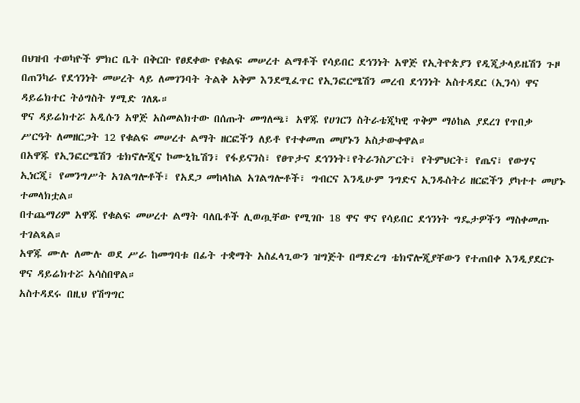በህዝብ ተወካዮች ምክር ቤት በቅርቡ የፀደቀው የቁልፍ መሠረተ ልማቶች የሳይበር ደኅንነት አዋጅ የኢትዮጵያን የዲጂታላይዜሽን ጉዞ በጠንካራ የደኅንነት መሠረት ላይ ለመገንባት ትልቅ አቅም እንደሚፈጥር የኢንፎርሜሽን መረብ ደኅንነት አስተዳደር (ኢንሳ) ዋና ዳይሬክተር ትዕግስት ሃሚድ ገለጹ።
ዋና ዳይሬክተሯ አዲሱን አዋጅ አስመልክተው በሰጡት መግለጫ፣ አዋጁ የሀገርን ስትራቴጂካዊ ጥቅም ማዕከል ያደረገ የጥበቃ ሥርዓት ለመዘርጋት 12 የቁልፍ መሠረተ ልማት ዘርፎችን ለይቶ የተቀመጠ መሆኑን አስታውቀዋል።
በአዋጁ የኢንፎርሜሽን ቴክኖሎጂና ኮሙኒኬሽን፣ የፋይናንስ፣ የፀጥታና ደኅንነት፣የትራንስፖርት፣ የትምህርት፣ የጤና፣ የውሃና ኢነርጂ፣ የመንግሥት አገልግሎቶች፣ የአደጋ መከላከል አገልግሎቶች፣ ግብርና እንዲሁም ንግድና ኢንዱስትሪ ዘርፎችን ያካተተ መሆኑ ተመላክቷል።
በተጨማሪም አዋጁ የቁልፍ መሠረተ ልማት ባለቤቶች ሊወጧቸው የሚገቡ 18 ዋና ዋና የሳይበር ደኅንነት ግዴታዎችን ማስቀመጡ ተገልጻል።
አዋጁ ሙሉ ለሙሉ ወደ ሥራ ከመግባቱ በፊት ተቋማት አስፈላጊውን ዝግጅት በማድረግ ቴክኖሎጂያቸውን የተጠበቀ እንዲያደርጉ ዋና ዳይሬክተሯ አሳስበዋል።
አስተዳደሩ በዚህ የሽግግር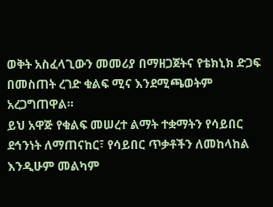ወቅት አስፈላጊውን መመሪያ በማዘጋጀትና የቴክኒክ ድጋፍ በመስጠት ረገድ ቁልፍ ሚና እንደሚጫወትም አረጋግጠዋል።
ይህ አዋጅ የቁልፍ መሠረተ ልማት ተቋማትን የሳይበር ደኅንነት ለማጠናከር፣ የሳይበር ጥቃቶችን ለመከላከል እንዲሁም መልካም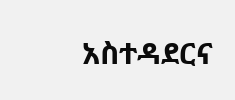አስተዳደርና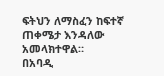ፍትህን ለማስፈን ከፍተኛ ጠቀሜታ እንዳለው አመላክተዋል።
በአባዲ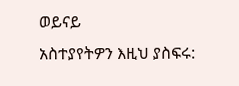ወይናይ
አስተያየትዎን እዚህ ያስፍሩ: